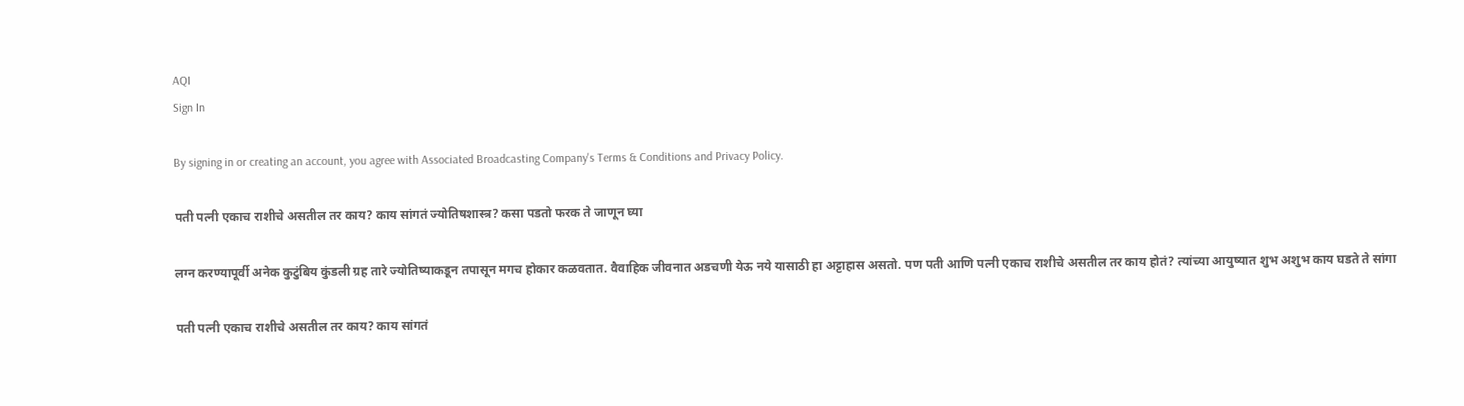AQI
Sign In

By signing in or creating an account, you agree with Associated Broadcasting Company's Terms & Conditions and Privacy Policy.

पती पत्नी एकाच राशीचे असतील तर काय? काय सांगतं ज्योतिषशास्त्र? कसा पडतो फरक ते जाणून घ्या

लग्न करण्यापूर्वी अनेक कुटुंबिय कुंडली ग्रह तारे ज्योतिष्याकडून तपासून मगच होकार कळवतात. वैवाहिक जीवनात अडचणी येऊ नये यासाठी हा अट्टाहास असतो. पण पती आणि पत्नी एकाच राशीचे असतील तर काय होतं? त्यांच्या आयुष्यात शुभ अशुभ काय घडते ते सांगा

पती पत्नी एकाच राशीचे असतील तर काय? काय सांगतं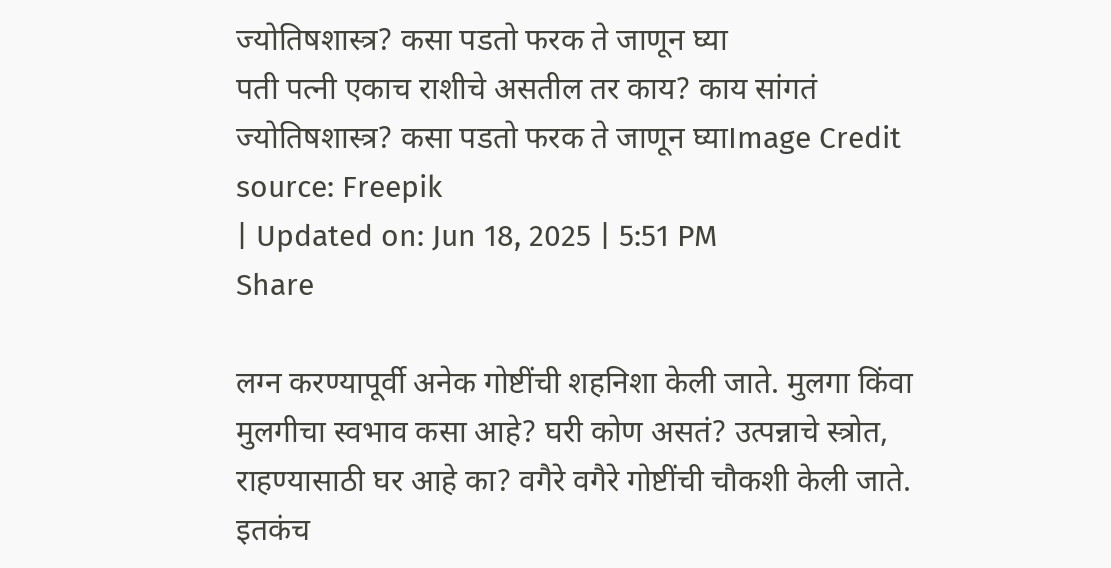ज्योतिषशास्त्र? कसा पडतो फरक ते जाणून घ्या
पती पत्नी एकाच राशीचे असतील तर काय? काय सांगतं ज्योतिषशास्त्र? कसा पडतो फरक ते जाणून घ्याImage Credit source: Freepik
| Updated on: Jun 18, 2025 | 5:51 PM
Share

लग्न करण्यापूर्वी अनेक गोष्टींची शहनिशा केली जाते. मुलगा किंवा मुलगीचा स्वभाव कसा आहे? घरी कोण असतं? उत्पन्नाचे स्त्रोत, राहण्यासाठी घर आहे का? वगैरे वगैरे गोष्टींची चौकशी केली जाते. इतकंच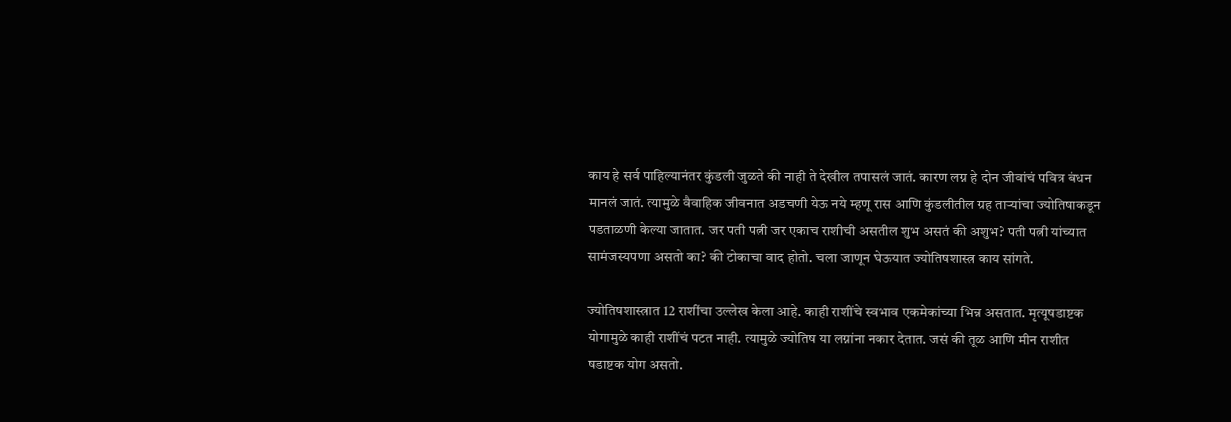काय हे सर्व पाहिल्यानंतर कुंडली जुळते की नाही ते देखील तपासलं जातं. कारण लग्न हे दोन जीवांचं पवित्र बंधन मानलं जातं. त्यामुळे वैवाहिक जीवनात अडचणी येऊ नये म्हणू रास आणि कुंडलीतील ग्रह ताऱ्यांचा ज्योतिषाकडून पडताळणी केल्या जातात. जर पती पत्नी जर एकाच राशीची असतील शुभ असतं की अशुभ? पती पत्नी यांच्यात सामंजस्यपणा असतो का? की टोकाचा वाद होतो. चला जाणून घेऊयात ज्योतिषशास्त्र काय सांगते.

ज्योतिषशास्त्रात 12 राशींचा उल्लेख केला आहे. काही राशींचे स्वभाव एकमेकांच्या भिन्न असतात. मृत्यूषडाष्टक योगामुळे काही राशींचं पटत नाही. त्यामुळे ज्योतिष या लग्नांना नकार देतात. जसं की तूळ आणि मीन राशीत षडाष्टक योग असतो.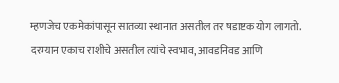म्हणजेच एकमेकांपासून सातव्या स्थानात असतील तर षडाष्टक योग लागतो. दरम्यान एकाच राशीचे असतील त्यांचे स्वभाव, आवडनिवड आणि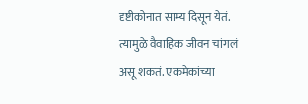दृष्टीकोनात साम्य दिसून येतं. त्यामुळे वैवाहिक जीवन चांगलं असू शकतं. एकमेकांच्या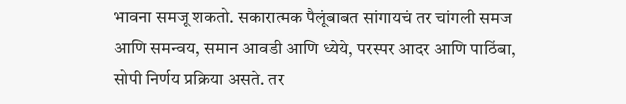भावना समजू शकतो. सकारात्मक पैलूंबाबत सांगायचं तर चांगली समज आणि समन्वय, समान आवडी आणि ध्येये, परस्पर आदर आणि पाठिंबा, सोपी निर्णय प्रक्रिया असते. तर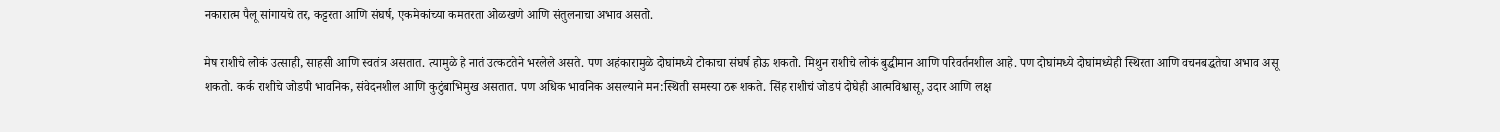नकारात्म पैलू सांगायचे तर, कट्टरता आणि संघर्ष, एकमेकांच्या कमतरता ओळखणे आणि संतुलनाचा अभाव असतो.

मेष राशीचे लोकं उत्साही, साहसी आणि स्वतंत्र असतात. त्यामुळे हे नातं उत्कटतेने भरलेले असते. पण अहंकारामुळे दोघांमध्ये टोकाचा संघर्ष होऊ शकतो. मिथुन राशीचे लोकं बुद्धीमान आणि परिवर्तनशील आहे. पण दोघांमध्ये दोघांमध्येही स्थिरता आणि वचनबद्धतेचा अभाव असू शकतो. कर्क राशीचे जोडपी भावनिक, संवेदनशील आणि कुटुंबाभिमुख असतात. पण अधिक भावनिक असल्याने मन:स्थिती समस्या ठरू शकते. सिंह राशीचं जोडपं दोघेही आत्मविश्वासू, उदार आणि लक्ष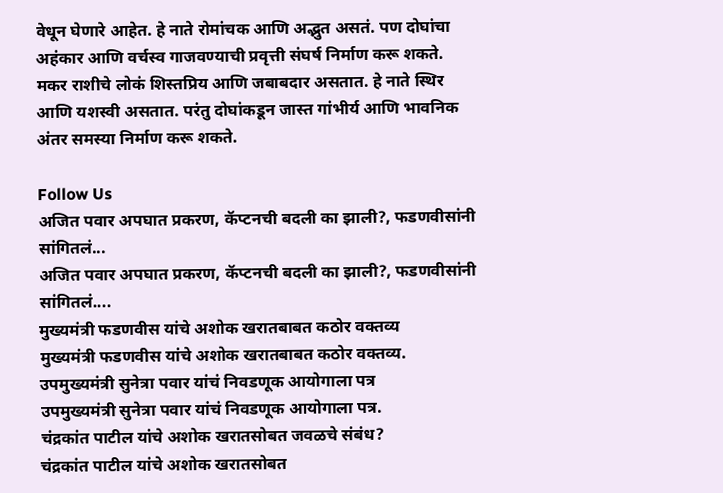वेधून घेणारे आहेत. हे नाते रोमांचक आणि अद्भुत असतं. पण दोघांचा अहंकार आणि वर्चस्व गाजवण्याची प्रवृत्ती संघर्ष निर्माण करू शकते. मकर राशीचे लोकं शिस्तप्रिय आणि जबाबदार असतात. हे नाते स्थिर आणि यशस्वी असतात. परंतु दोघांकडून जास्त गांभीर्य आणि भावनिक अंतर समस्या निर्माण करू शकते.

Follow Us
अजित पवार अपघात प्रकरण, कॅप्टनची बदली का झाली?, फडणवीसांनी सांगितलं...
अजित पवार अपघात प्रकरण, कॅप्टनची बदली का झाली?, फडणवीसांनी सांगितलं....
मुख्यमंत्री फडणवीस यांचे अशोक खरातबाबत कठोर वक्तव्य
मुख्यमंत्री फडणवीस यांचे अशोक खरातबाबत कठोर वक्तव्य.
उपमुख्यमंत्री सुनेत्रा पवार यांचं निवडणूक आयोगाला पत्र
उपमुख्यमंत्री सुनेत्रा पवार यांचं निवडणूक आयोगाला पत्र.
चंद्रकांत पाटील यांचे अशोक खरातसोबत जवळचे संबंध?
चंद्रकांत पाटील यांचे अशोक खरातसोबत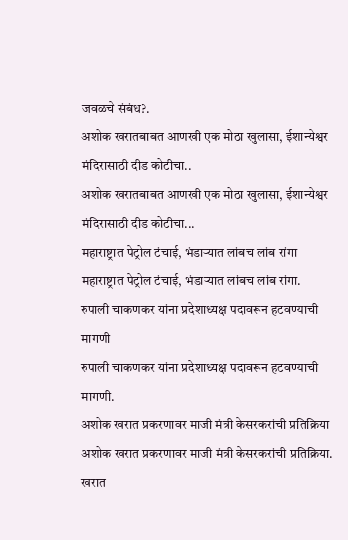जवळचे संबंध?.
अशोक खरातबाबत आणखी एक मोठा खुलासा, ईशान्येश्वर मंदिरासाठी दीड कोटीचा..
अशोक खरातबाबत आणखी एक मोठा खुलासा, ईशान्येश्वर मंदिरासाठी दीड कोटीचा...
महाराष्ट्रात पेट्रोल टंचाई, भंडाऱ्यात लांबच लांब रांगा
महाराष्ट्रात पेट्रोल टंचाई, भंडाऱ्यात लांबच लांब रांगा.
रुपाली चाकणकर यांना प्रदेशाध्यक्ष पदावरून हटवण्याची मागणी
रुपाली चाकणकर यांना प्रदेशाध्यक्ष पदावरून हटवण्याची मागणी.
अशोक खरात प्रकरणावर माजी मंत्री केसरकरांची प्रतिक्रिया
अशोक खरात प्रकरणावर माजी मंत्री केसरकरांची प्रतिक्रिया.
खरात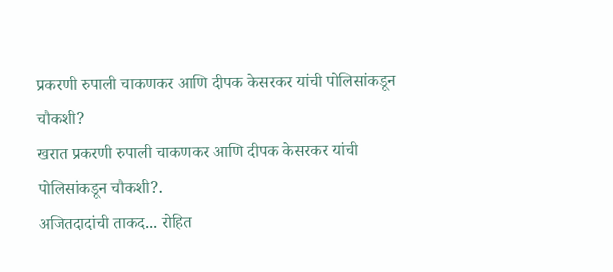प्रकरणी रुपाली चाकणकर आणि दीपक केसरकर यांची पोलिसांकडून चौकशी?
खरात प्रकरणी रुपाली चाकणकर आणि दीपक केसरकर यांची पोलिसांकडून चौकशी?.
अजितदादांची ताकद... रोहित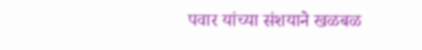पवार यांच्या संशयाने खळबळ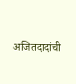अजितदादांची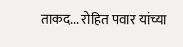ताकद... रोहित पवार यांच्या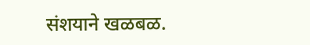संशयाने खळबळ.